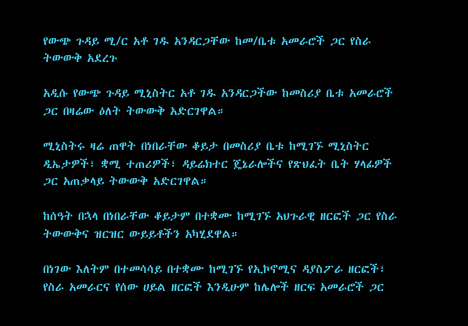የውጭ ጉዳይ ሚ/ር አቶ ገዱ አንዳርጋቸው ከመ/ቤቱ አመራሮች ጋር የስራ ትውውቅ አደረጉ

አዲሱ የውጭ ጉዳይ ሚኒስትር አቶ ገዱ አንዳርጋችው ከመስሪያ ቤቱ አመራሮች ጋር በዛሬው ዕለት ትውውቅ አድርገዋል።

ሚኒስትሩ ዛሬ ጠዋት በነበራቸው ቆይታ በመስሪያ ቤቱ ከሚገኙ ሚኒስትር ዲኤታዎች፣ ቋሚ ተጠሪዎች፣ ዳይሬክተር ጄኔራሎችና የጽህፈት ቤት ሃላፊዎች ጋር አጠቃላይ ትውውቅ አድርገዋል።

ከሰዓት በኋላ በነበራቸው ቆይታም በተቋሙ ከሚገኙ አህጉራዊ ዘርፎች ጋር የስራ ትውውቅና ዝርዝር ውይይቶችን አካሂደዋል።

በነገው እለትም በተመሳሳይ በተቋሙ ከሚገኙ የኢኮኖሚና ዳያስፖራ ዘርፎች፣ የስራ አመራርና የሰው ሀይል ዘርፎች እንዲሁም ከሌሎች ዘርፍ አመራሮች ጋር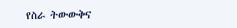የስራ ትውውቅና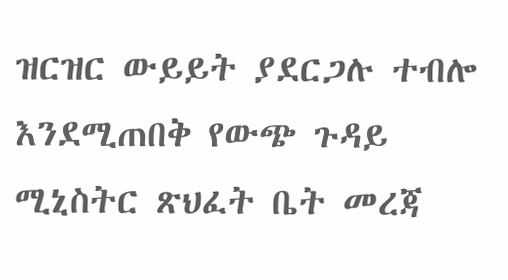ዝርዝር ውይይት ያደርጋሉ ተብሎ እንደሚጠበቅ የውጭ ጉዳይ ሚኒስትር ጽህፈት ቤት መረጃ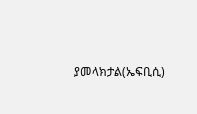ያመላክታል(ኤፍቢሲ)